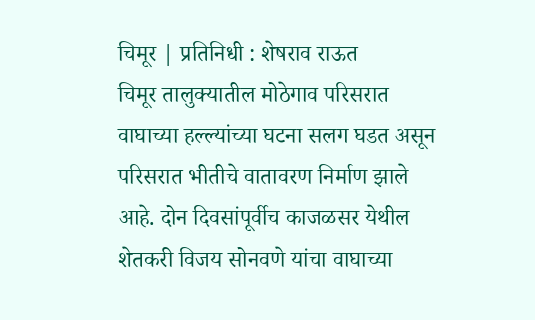चिमूर | प्रतिनिधी : शेषराव राऊत
चिमूर तालुक्यातील मोठेगाव परिसरात वाघाच्या हल्ल्यांच्या घटना सलग घडत असून परिसरात भीतीचे वातावरण निर्माण झाले आहे. दोन दिवसांपूर्वीच काजळसर येथील शेतकरी विजय सोनवणे यांचा वाघाच्या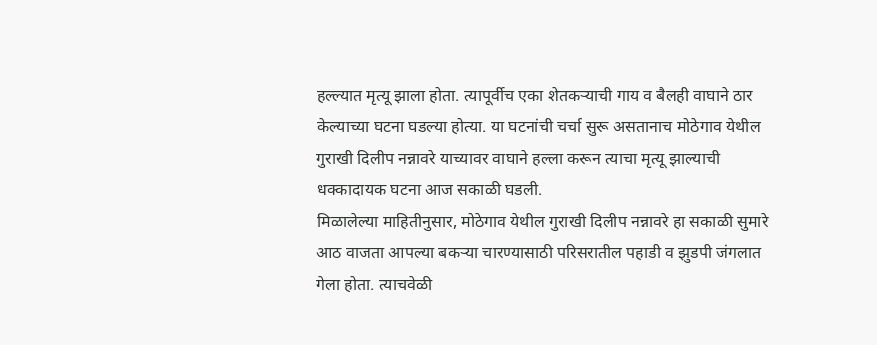हल्ल्यात मृत्यू झाला होता. त्यापूर्वीच एका शेतकऱ्याची गाय व बैलही वाघाने ठार केल्याच्या घटना घडल्या होत्या. या घटनांची चर्चा सुरू असतानाच मोठेगाव येथील गुराखी दिलीप नन्नावरे याच्यावर वाघाने हल्ला करून त्याचा मृत्यू झाल्याची धक्कादायक घटना आज सकाळी घडली.
मिळालेल्या माहितीनुसार, मोठेगाव येथील गुराखी दिलीप नन्नावरे हा सकाळी सुमारे आठ वाजता आपल्या बकऱ्या चारण्यासाठी परिसरातील पहाडी व झुडपी जंगलात गेला होता. त्याचवेळी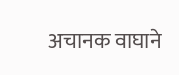अचानक वाघाने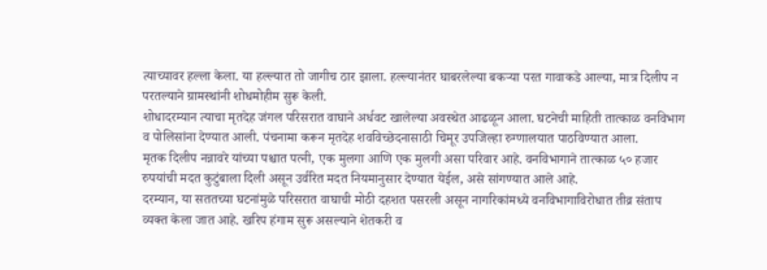त्याच्यावर हल्ला केला. या हल्ल्यात तो जागीच ठार झाला. हल्ल्यानंतर घाबरलेल्या बकऱ्या परत गावाकडे आल्या, मात्र दिलीप न परतल्याने ग्रामस्थांनी शोधमोहीम सुरू केली.
शोधादरम्यान त्याचा मृतदेह जंगल परिसरात वाघाने अर्धवट खालेल्या अवस्थेत आढळून आला. घटनेची माहिती तात्काळ वनविभाग व पोलिसांना देण्यात आली. पंचनामा करून मृतदेह शवविच्छेदनासाठी चिमूर उपजिल्हा रुग्णालयात पाठविण्यात आला.
मृतक दिलीप नन्नावरे यांच्या पश्चात पत्नी, एक मुलगा आणि एक मुलगी असा परिवार आहे. वनविभागाने तात्काळ ५० हजार रुपयांची मदत कुटुंबाला दिली असून उर्वरित मदत नियमानुसार देण्यात येईल, असे सांगण्यात आले आहे.
दरम्यान, या सततच्या घटनांमुळे परिसरात वाघाची मोठी दहशत पसरली असून नागरिकांमध्ये वनविभागाविरोधात तीव्र संताप व्यक्त केला जात आहे. खरिप हंगाम सुरू असल्याने शेतकरी व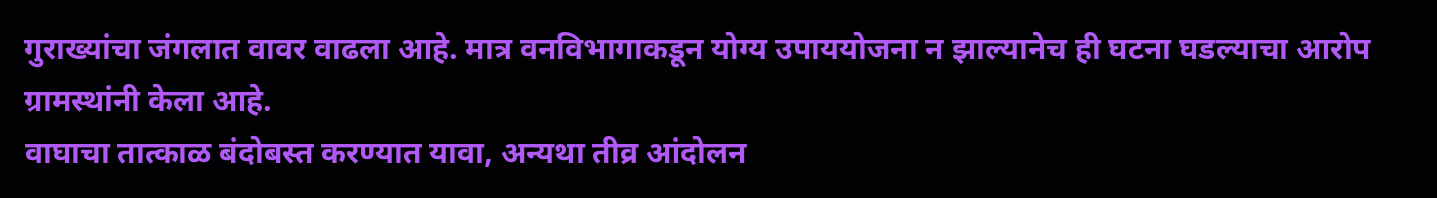गुराख्यांचा जंगलात वावर वाढला आहे. मात्र वनविभागाकडून योग्य उपाययोजना न झाल्यानेच ही घटना घडल्याचा आरोप ग्रामस्थांनी केला आहे.
वाघाचा तात्काळ बंदोबस्त करण्यात यावा, अन्यथा तीव्र आंदोलन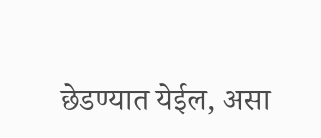छेडण्यात येईल, असा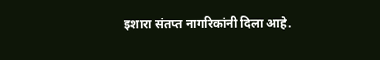इशारा संतप्त नागरिकांनी दिला आहे.